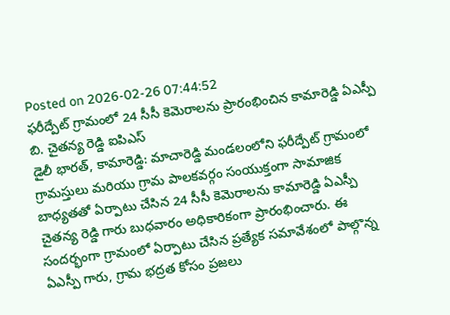Posted on 2026-02-26 07:44:52
ఫరీద్పేట్ గ్రామంలో 24 సీసీ కెమెరాలను ప్రారంభించిన కామారెడ్డి ఏఎస్పీ బి. చైతన్య రెడ్డి ఐపిఎస్
డైలీ భారత్, కామారెడ్డి: మాచారెడ్డి మండలంలోని ఫరీద్పేట్ గ్రామంలో గ్రామస్తులు మరియు గ్రామ పాలకవర్గం సంయుక్తంగా సామాజిక బాధ్యతతో ఏర్పాటు చేసిన 24 సీసీ కెమెరాలను కామారెడ్డి ఏఎస్పీ చైతన్య రెడ్డి గారు బుధవారం అధికారికంగా ప్రారంభించారు. ఈ సందర్భంగా గ్రామంలో ఏర్పాటు చేసిన ప్రత్యేక సమావేశంలో పాల్గొన్న ఏఎస్పీ గారు, గ్రామ భద్రత కోసం ప్రజలు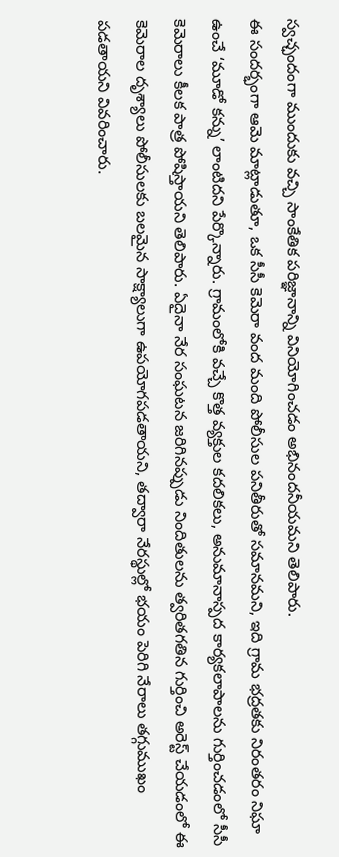స్వచ్ఛందంగా ముందుకు వచ్చి సాంకేతిక పరిజ్ఞానాన్ని వినియోగించడం అభినందనీయమని తెలిపారు.
ఈ సందర్భంగా ఆమె మాట్లాడుతూ, ఒక సీసీ కెమెరా వంద మంది పోలీసుల పనితీరుతో సమానమని, ఇది గ్రామ భద్రతకు నిరంతరం నిఘా ఉంచే ‘మూడో కన్ను’ లాంటిదని పేర్కొన్నారు. గ్రామంలోకి వచ్చే కొత్త వ్యక్తుల కదలికలు, అనుమానాస్పద కార్యకలాపాలను గుర్తించడంలో సీసీ కెమెరాలు కీలక పాత్ర పోషిస్తాయని తెలిపారు. ఏదైనా నేర సంఘటన జరిగినప్పుడు నిందితులను త్వరితగతిన గుర్తించి అరెస్ట్ చేయడంలో ఈ కెమెరాల దృశ్యాలు పోలీసులకు బలమైన సాక్ష్యాలుగా ఉపయోగపడతాయని, తద్వారా నేరస్థుల్లో భయం పెరిగి నేరాలు తగ్గుముఖం పడతాయని వివరించారు.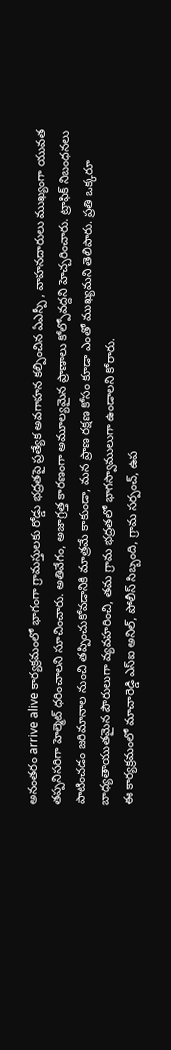అనంతరం arrive alive కార్యక్రమంలో భాగంగా గ్రామస్తులకు రోడ్డు భద్రతపై ప్రత్యేక అవగాహన కల్పించిన ఏఎస్పీ , వాహనదారులు ముఖ్యంగా యువత తప్పనిసరిగా హెల్మెట్ ధరించాలని సూచించారు. అతివేగం, అజాగ్రత్త కారణంగా అమూల్యమైన ప్రాణాలు కోల్పోవద్దని హెచ్చరించారు. ట్రాఫిక్ నిబంధనలు పాటించడం జరిమానాల నుంచి తప్పించుకోవడానికి మాత్రమే కాకుండా, మన ప్రాణ రక్షణ కోసం కూడా ఎంతో ముఖ్యమని తెలిపారు. ప్రతి ఒక్కరూ బాధ్యతాయుతమైన పౌరులుగా వ్యవహరించి, తమ గ్రామ భద్రతలో భాగస్వాములుగా ఉండాలని కోరారు.
ఈ కార్యక్రమంలో మాచారెడ్డి ఎస్ఐ అనిల్, పోలీస్ సిబ్బంది, గ్రామ సర్పంచ్, ఉప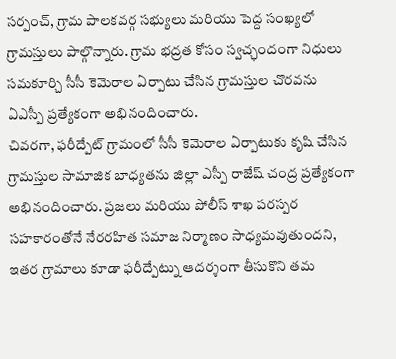సర్పంచ్, గ్రామ పాలకవర్గ సభ్యులు మరియు పెద్ద సంఖ్యలో గ్రామస్తులు పాల్గొన్నారు. గ్రామ భద్రత కోసం స్వచ్ఛందంగా నిధులు సమకూర్చి సీసీ కెమెరాల ఏర్పాటు చేసిన గ్రామస్తుల చొరవను ఏఎస్పీ ప్రత్యేకంగా అభినందించారు.
చివరగా, ఫరీద్పేట్ గ్రామంలో సీసీ కెమెరాల ఏర్పాటుకు కృషి చేసిన గ్రామస్తుల సామాజిక బాధ్యతను జిల్లా ఎస్పీ రాజేష్ చంద్ర ప్రత్యేకంగా అభినందించారు. ప్రజలు మరియు పోలీస్ శాఖ పరస్పర సహకారంతోనే నేరరహిత సమాజ నిర్మాణం సాధ్యమవుతుందని, ఇతర గ్రామాలు కూడా ఫరీద్పేట్ను ఆదర్శంగా తీసుకొని తమ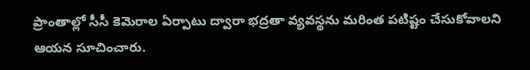ప్రాంతాల్లో సీసీ కెమెరాల ఏర్పాటు ద్వారా భద్రతా వ్యవస్థను మరింత పటిష్టం చేసుకోవాలని ఆయన సూచించారు.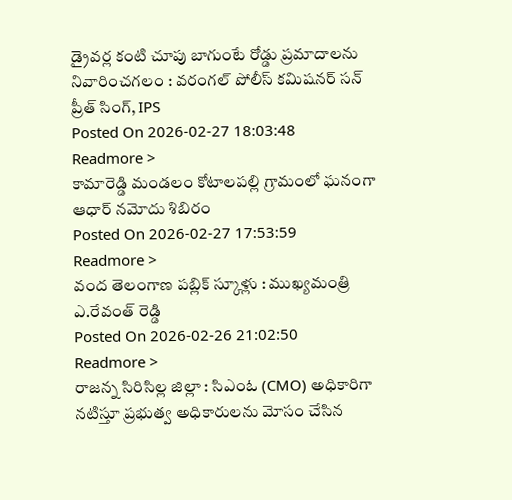డ్రైవర్ల కంటి చూపు బాగుంటే రోడ్డు ప్రమాదాలను నివారించగలం : వరంగల్ పోలీస్ కమిషనర్ సన్ ప్రీత్ సింగ్, IPS
Posted On 2026-02-27 18:03:48
Readmore >
కామారెడ్డి మండలం కోటాలపల్లి గ్రామంలో ఘనంగా ఆధార్ నమోదు శిబిరం
Posted On 2026-02-27 17:53:59
Readmore >
వంద తెలంగాణ పబ్లిక్ స్కూళ్లు : ముఖ్యమంత్రి ఎ.రేవంత్ రెడ్డి
Posted On 2026-02-26 21:02:50
Readmore >
రాజన్న సిరిసిల్ల జిల్లా : సిఎంఓ (CMO) అధికారిగా నటిస్తూ ప్రభుత్వ అధికారులను మోసం చేసిన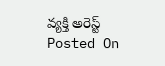వ్యక్తి అరెస్ట్
Posted On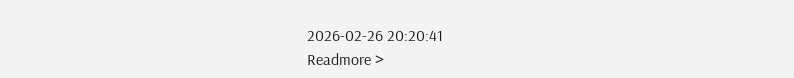2026-02-26 20:20:41
Readmore >